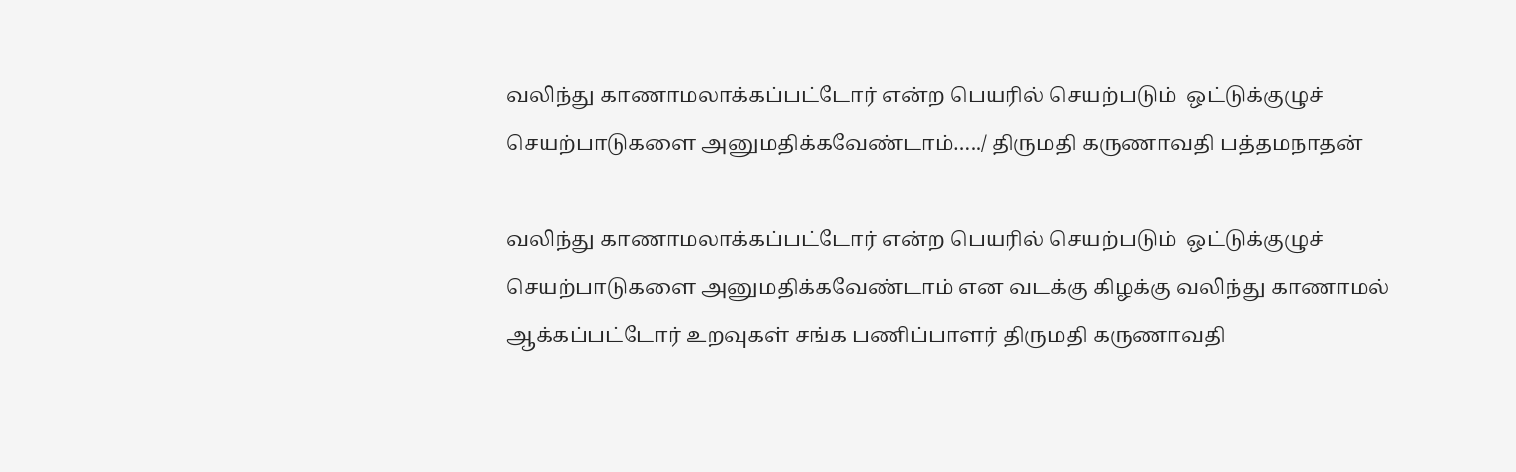வலிந்து காணாமலாக்கப்பட்டோர் என்ற பெயரில் செயற்படும்  ஒட்டுக்குழுச் செயற்பாடுகளை அனுமதிக்கவேண்டாம்…../ திருமதி கருணாவதி பத்தமநாதன்

வலிந்து காணாமலாக்கப்பட்டோர் என்ற பெயரில் செயற்படும்  ஒட்டுக்குழுச் செயற்பாடுகளை அனுமதிக்கவேண்டாம் என வடக்கு கிழக்கு வலிந்து காணாமல் ஆக்கப்பட்டோர் உறவுகள் சங்க பணிப்பாளர் திருமதி கருணாவதி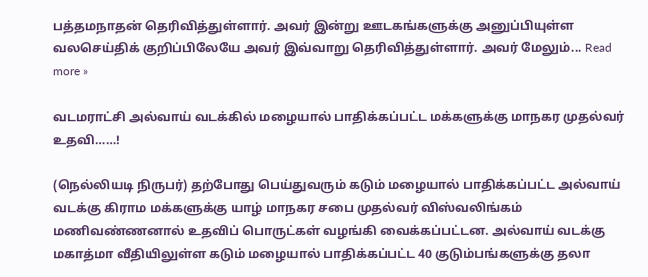பத்தமநாதன் தெரிவித்துள்ளார். அவர் இன்று ஊடகங்களுக்கு அனுப்பியுள்ள வலசெய்திக் குறிப்பிலேயே அவர் இவ்வாறு தெரிவித்துள்ளார். அவர் மேலும்... Read more »

வடமராட்சி அல்வாய் வடக்கில் மழையால் பாதிக்கப்பட்ட மக்களுக்கு மாநகர முதல்வர் உதவி……!

(நெல்லியடி நிருபர்) தற்போது பெய்துவரும் கடும் மழையால் பாதிக்கப்பட்ட அல்வாய் வடக்கு கிராம மக்களுக்கு யாழ் மாநகர சபை முதல்வர் விஸ்வலிங்கம் மணிவண்ணனால் உதவிப் பொருட்கள் வழங்கி வைக்கப்பட்டன. அல்வாய் வடக்கு மகாத்மா வீதியிலுள்ள கடும் மழையால் பாதிக்கப்பட்ட 40 குடும்பங்களுக்கு தலா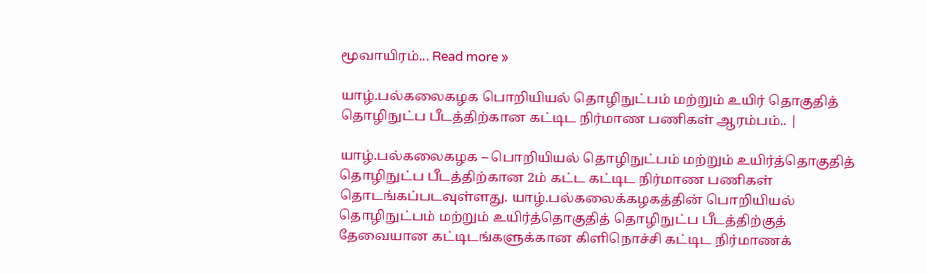மூவாயிரம்... Read more »

யாழ்.பல்கலைகழக பொறியியல் தொழிநுட்பம் மற்றும் உயிர் தொகுதித் தொழிநுட்ப பீடத்திற்கான கட்டிட நிர்மாண பணிகள் ஆரம்பம்.. |

யாழ்.பல்கலைகழக – பொறியியல் தொழிநுட்பம் மற்றும் உயிர்த்தொகுதித் தொழிநுட்ப பீடத்திற்கான 2ம் கட்ட கட்டிட நிர்மாண பணிகள் தொடங்கப்படவுள்ளது. யாழ்.பல்கலைக்கழகத்தின் பொறியியல் தொழிநுட்பம் மற்றும் உயிர்த்தொகுதித் தொழிநுட்ப பீடத்திற்குத் தேவையான கட்டிடங்களுக்கான கிளிநொச்சி கட்டிட நிர்மாணக்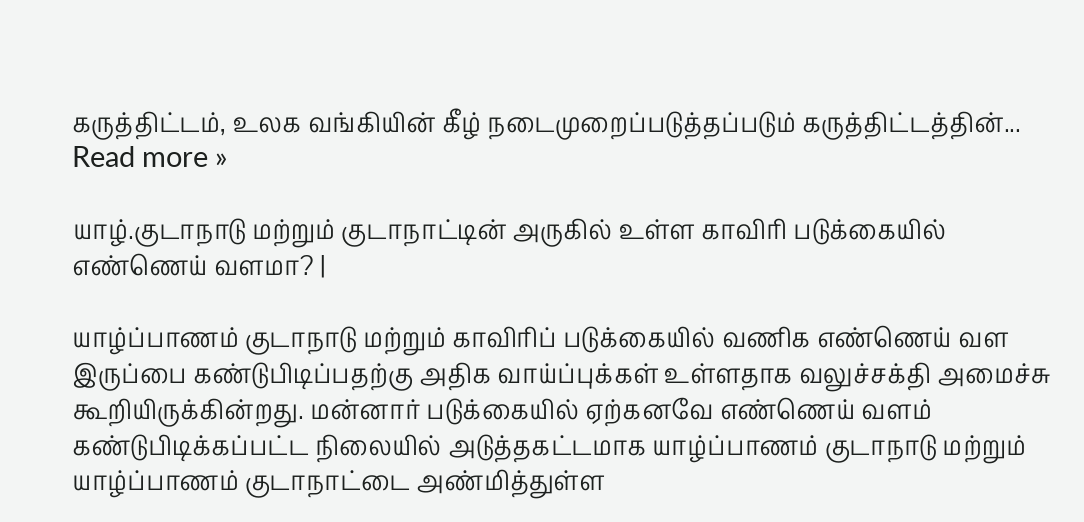கருத்திட்டம், உலக வங்கியின் கீழ் நடைமுறைப்படுத்தப்படும் கருத்திட்டத்தின்... Read more »

யாழ்.குடாநாடு மற்றும் குடாநாட்டின் அருகில் உள்ள காவிரி படுக்கையில் எண்ணெய் வளமா? |

யாழ்ப்பாணம் குடாநாடு மற்றும் காவிரிப் படுக்கையில் வணிக எண்ணெய் வள இருப்பை கண்டுபிடிப்பதற்கு அதிக வாய்ப்புக்கள் உள்ளதாக வலுச்சக்தி அமைச்சு கூறியிருக்கின்றது. மன்னார் படுக்கையில் ஏற்கனவே எண்ணெய் வளம் கண்டுபிடிக்கப்பட்ட நிலையில் அடுத்தகட்டமாக யாழ்ப்பாணம் குடாநாடு மற்றும் யாழ்ப்பாணம் குடாநாட்டை அண்மித்துள்ள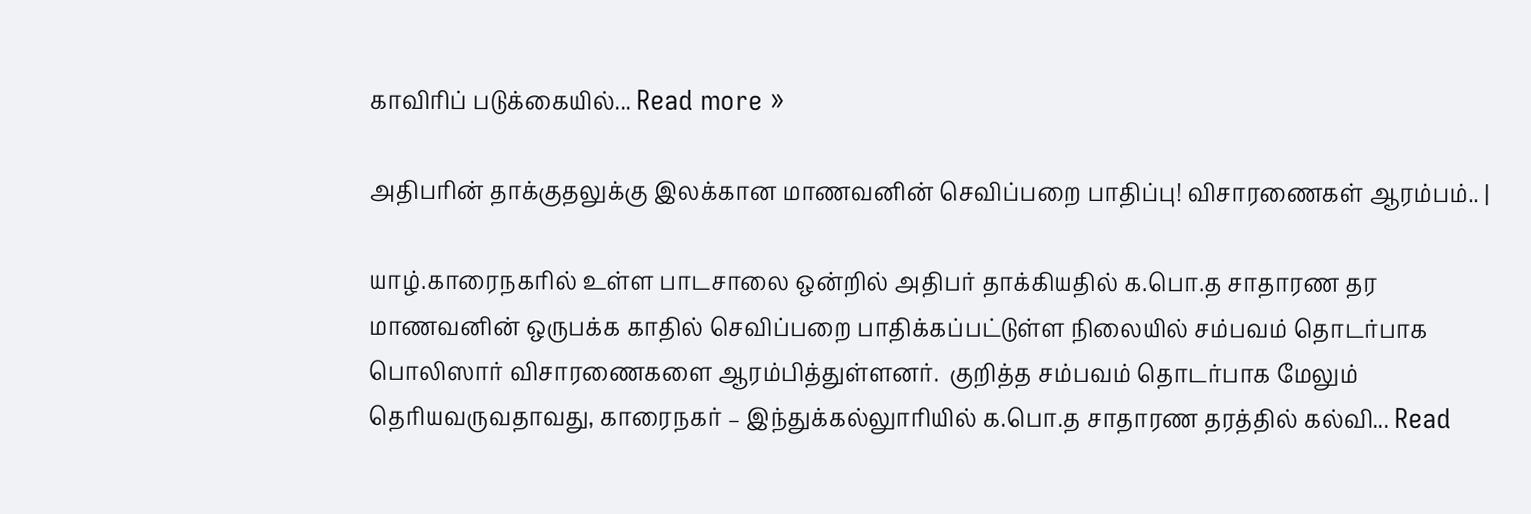காவிரிப் படுக்கையில்... Read more »

அதிபரின் தாக்குதலுக்கு இலக்கான மாணவனின் செவிப்பறை பாதிப்பு! விசாரணைகள் ஆரம்பம்.. |

யாழ்.காரைநகரில் உள்ள பாடசாலை ஒன்றில் அதிபர் தாக்கியதில் க.பொ.த சாதாரண தர மாணவனின் ஒருபக்க காதில் செவிப்பறை பாதிக்கப்பட்டுள்ள நிலையில் சம்பவம் தொடர்பாக பொலிஸார் விசாரணைகளை ஆரம்பித்துள்ளனர்.  குறித்த சம்பவம் தொடர்பாக மேலும் தொியவருவதாவது, காரைநகர் – இந்துக்கல்லுாரியில் க.பொ.த சாதாரண தரத்தில் கல்வி... Read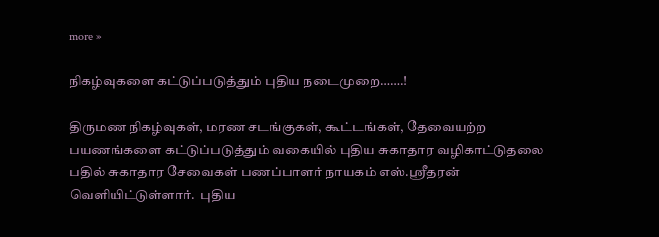more »

நிகழ்வுகளை கட்டுப்படுத்தும் புதிய நடைமுறை…….!

திருமண நிகழ்வுகள், மரண சடங்குகள், கூட்டங்கள், தேவையற்ற பயணங்களை கட்டுப்படுத்தும் வகையில் புதிய சுகாதார வழிகாட்டுதலை பதில் சுகாதார சேவைகள் பணப்பாளர் நாயகம் எஸ்.ஸ்ரீதரன் வெளியிட்டுள்ளார்.  புதிய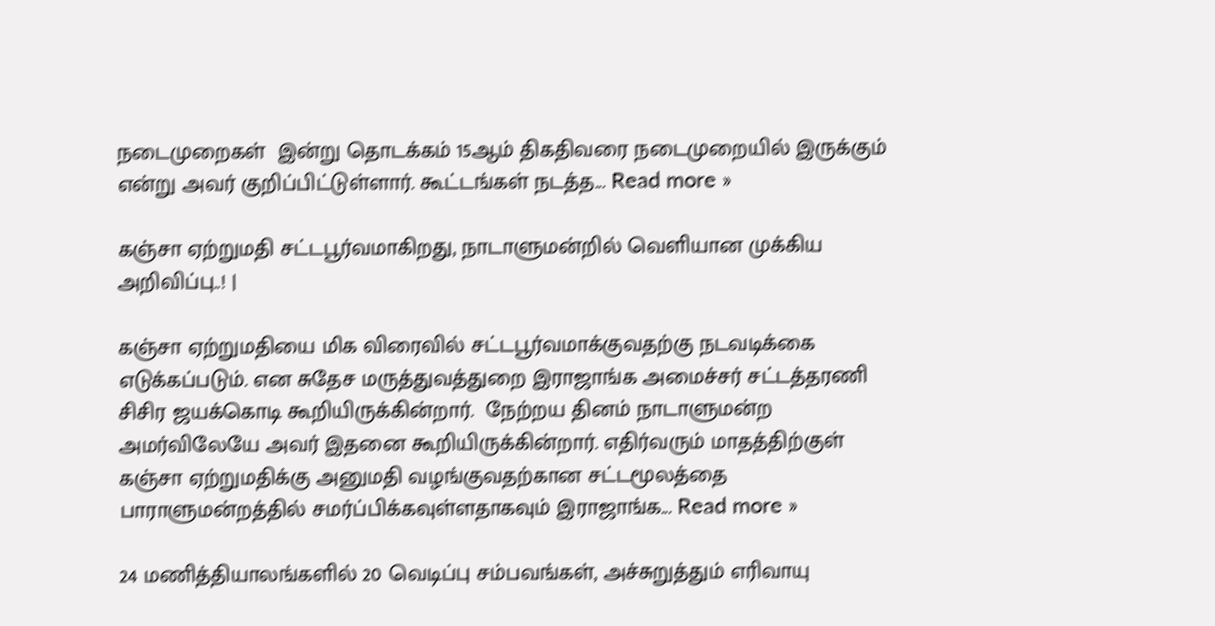நடைமுறைகள்  இன்று தொடக்கம் 15ஆம் திகதிவரை நடைமுறையில் இருக்கும் என்று அவர் குறிப்பிட்டுள்ளார். கூட்டங்கள் நடத்த... Read more »

கஞ்சா ஏற்றுமதி சட்டபூர்வமாகிறது, நாடாளுமன்றில் வெளியான முக்கிய அறிவிப்பு..! |

கஞ்சா ஏற்றுமதியை மிக விரைவில் சட்டபூர்வமாக்குவதற்கு நடவடிக்கை எடுக்கப்படும். என சுதேச மருத்துவத்துறை இராஜாங்க அமைச்சர் சட்டத்தரணி சிசிர ஜயக்கொடி கூறியிருக்கின்றார்.  நேற்றய தினம் நாடாளுமன்ற அமர்விலேயே அவர் இதனை கூறியிருக்கின்றார். எதிர்வரும் மாதத்திற்குள் கஞ்சா ஏற்றுமதிக்கு அனுமதி வழங்குவதற்கான சட்டமூலத்தை பாராளுமன்றத்தில் சமர்ப்பிக்கவுள்ளதாகவும் இராஜாங்க... Read more »

24 மணித்தியாலங்களில் 20 வெடிப்பு சம்பவங்கள், அச்சுறுத்தும் எரிவாயு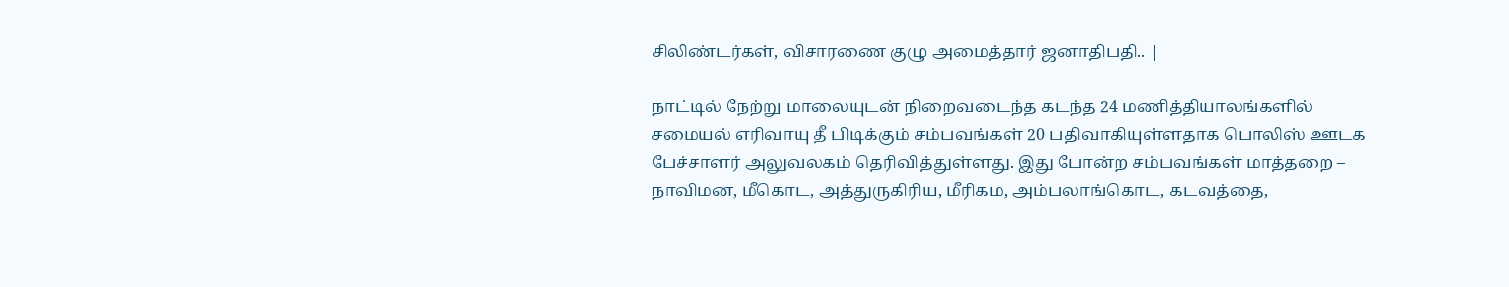சிலிண்டர்கள், விசாரணை குழு அமைத்தார் ஜனாதிபதி.. |

நாட்டில் நேற்று மாலையுடன் நிறைவடைந்த கடந்த 24 மணித்தியாலங்களில் சமையல் எரிவாயு தீ பிடிக்கும் சம்பவங்கள் 20 பதிவாகியுள்ளதாக பொலிஸ் ஊடக பேச்சாளர் அலுவலகம் தெரிவித்துள்ளது. இது போன்ற சம்பவங்கள் மாத்தறை – நாவிமன, மீகொட, அத்துருகிரிய, மீரிகம, அம்பலாங்கொட, கடவத்தை,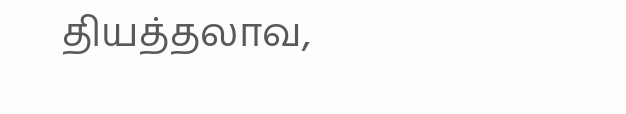தியத்தலாவ,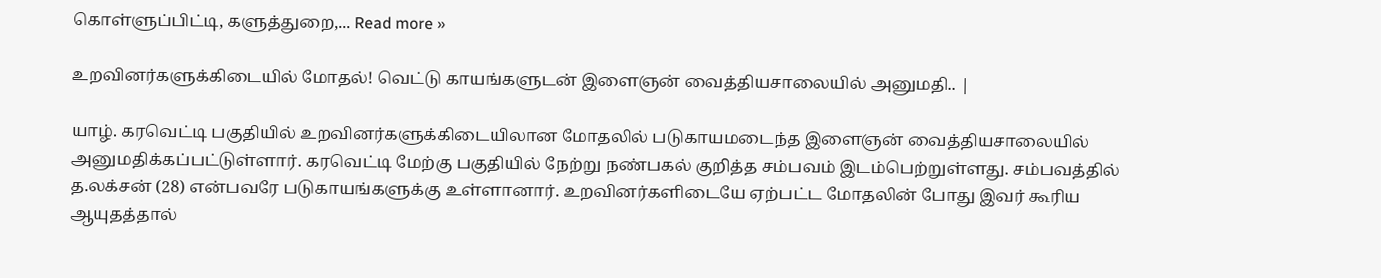கொள்ளுப்பிட்டி, களுத்துறை,... Read more »

உறவினர்களுக்கிடையில் மோதல்! வெட்டு காயங்களுடன் இளைஞன் வைத்தியசாலையில் அனுமதி.. |

யாழ். கரவெட்டி பகுதியில் உறவினர்களுக்கிடையிலான மோதலில் படுகாயமடைந்த இளைஞன் வைத்தியசாலையில் அனுமதிக்கப்பட்டுள்ளார். கரவெட்டி மேற்கு பகுதியில் நேற்று நண்பகல் குறித்த சம்பவம் இடம்பெற்றுள்ளது. சம்பவத்தில் த.லக்சன் (28) என்பவரே படுகாயங்களுக்கு உள்ளானார். உறவினர்களிடையே ஏற்பட்ட மோதலின் போது இவர் கூரிய ஆயுதத்தால்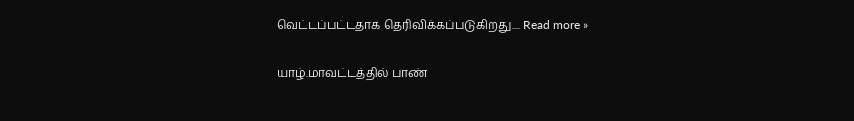வெட்டப்பட்டதாக தெரிவிக்கப்படுகிறது.... Read more »

யாழ்.மாவட்டத்தில் பாண்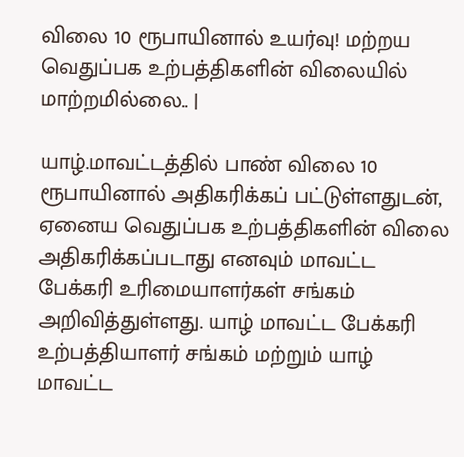விலை 10 ரூபாயினால் உயர்வு! மற்றய வெதுப்பக உற்பத்திகளின் விலையில் மாற்றமில்லை.. |

யாழ்.மாவட்டத்தில் பாண் விலை 10 ரூபாயினால் அதிகரிக்கப் பட்டுள்ளதுடன்,  ஏனைய வெதுப்பக உற்பத்திகளின் விலை அதிகரிக்கப்படாது எனவும் மாவட்ட பேக்கரி உரிமையாளர்கள் சங்கம் அறிவித்துள்ளது. யாழ் மாவட்ட பேக்கரி உற்பத்தியாளர் சங்கம் மற்றும் யாழ் மாவட்ட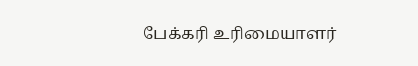பேக்கரி உரிமையாளர்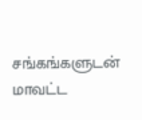சங்கங்களுடன் மாவட்ட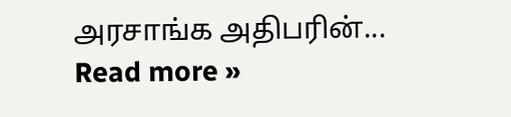அரசாங்க அதிபரின்... Read more »